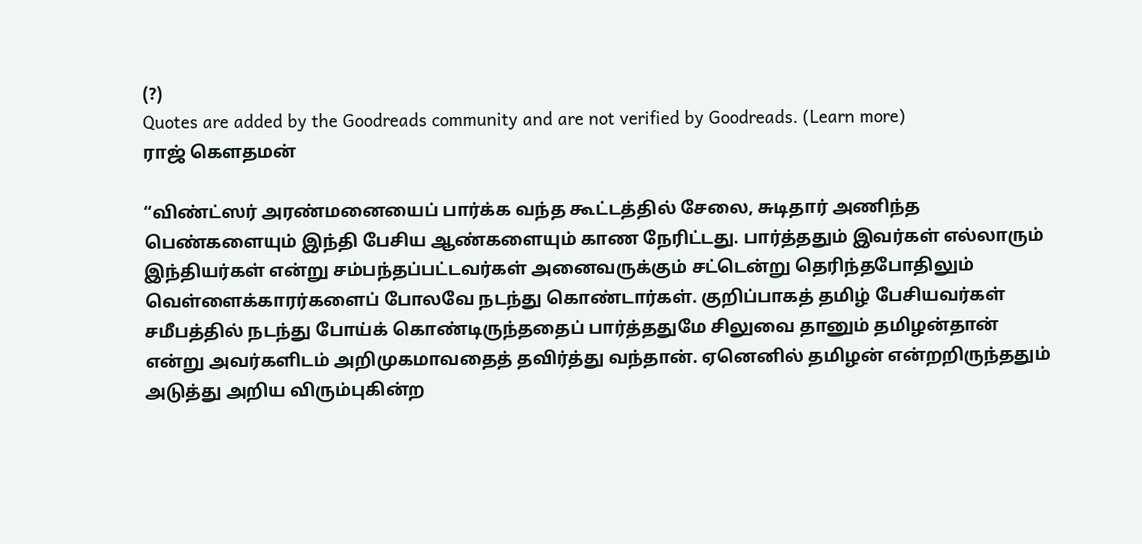(?)
Quotes are added by the Goodreads community and are not verified by Goodreads. (Learn more)
ராஜ் கௌதமன்

“விண்ட்ஸர் அரண்மனையைப் பார்க்க வந்த கூட்டத்தில் சேலை, சுடிதார் அணிந்த பெண்களையும் இந்தி பேசிய ஆண்களையும் காண நேரிட்டது. பார்த்ததும் இவர்கள் எல்லாரும் இந்தியர்கள் என்று சம்பந்தப்பட்டவர்கள் அனைவருக்கும் சட்டென்று தெரிந்தபோதிலும் வெள்ளைக்காரர்களைப் போலவே நடந்து கொண்டார்கள். குறிப்பாகத் தமிழ் பேசியவர்கள் சமீபத்தில் நடந்து போய்க் கொண்டிருந்ததைப் பார்த்ததுமே சிலுவை தானும் தமிழன்தான் என்று அவர்களிடம் அறிமுகமாவதைத் தவிர்த்து வந்தான். ஏனெனில் தமிழன் என்றறிருந்ததும் அடுத்து அறிய விரும்புகின்ற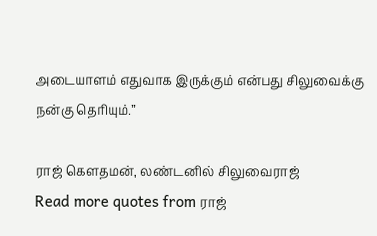அடையாளம் எதுவாக இருக்கும் என்பது சிலுவைக்கு நன்கு தெரியும்.”

ராஜ் கௌதமன், லண்டனில் சிலுவைராஜ்
Read more quotes from ராஜ்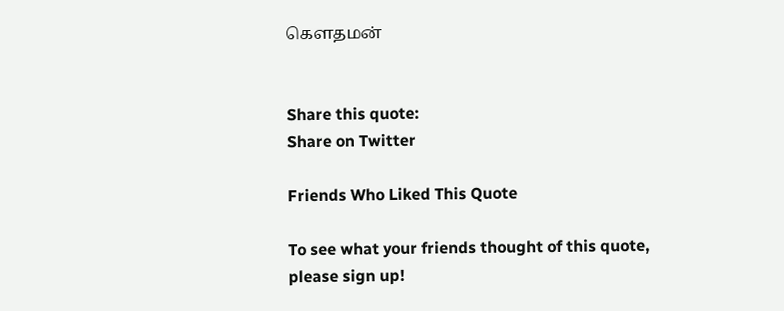கௌதமன்


Share this quote:
Share on Twitter

Friends Who Liked This Quote

To see what your friends thought of this quote, please sign up!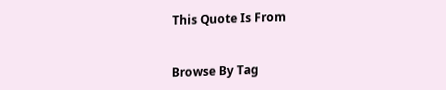This Quote Is From


Browse By Tag